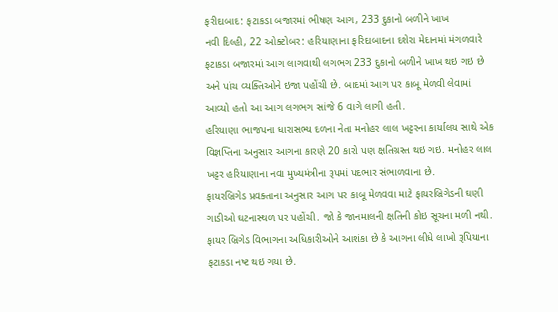ફરીદાબાદ: ફટાકડા બજારમાં ભીષણ આગ, 233 દુકાનો બળીને ખાખ
નવી દિલ્હી, 22 ઓક્ટોબર: હરિયાણાના ફરિદાબાદના દશેરા મેદાનમાં મંગળવારે ફટાકડા બજારમાં આગ લાગવાથી લગભગ 233 દુકાનો બળીને ખાખ થઇ ગઇ છે અને પાંચ વ્યક્તિઓને ઇજા પહોંચી છે. બાદમાં આગ પર કાબૂ મેળવી લેવામાં આવ્યો હતો આ આગ લગભગ સાંજે 6 વાગે લાગી હતી.
હરિયાણા ભાજપના ધારાસભ્ય દળના નેતા મનોહર લાલ ખટ્ટરના કાર્યાલય સાથે એક વિજ્ઞપ્તિના અનુસાર આગના કારણે 20 કારો પણ ક્ષતિગ્રસ્ત થઇ ગઇ. મનોહર લાલ ખટ્ટર હરિયાણાના નવા મુખ્યમંત્રીના રૂપમાં પદભાર સંભાળવાના છે.
ફાયરબ્રિગેડ પ્રવક્તાના અનુસાર આગ પર કાબૂ મેળવવા માટે ફાયરબ્રિગેડની ઘણી ગાડીઓ ઘટનાસ્થળ પર પહોંચી. જો કે જાનમાલની ક્ષતિની કોઇ સૂચના મળી નથી. ફાયર બ્રિગેડ વિભાગના અધિકારીઓને આશંકા છે કે આગના લીધે લાખો રૂપિયાના ફટાકડા નષ્ટ થઇ ગયા છે.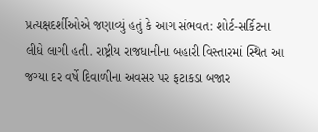પ્રત્યક્ષદર્શીઓએ જણાવ્યું હતું કે આગ સંભવત: શોર્ટ-સર્કિટના લીધે લાગી હતી. રાષ્ટ્રીય રાજધાનીના બહારી વિસ્તારમાં સ્થિત આ જગ્યા દર વર્ષે દિવાળીના અવસર પર ફટાકડા બજાર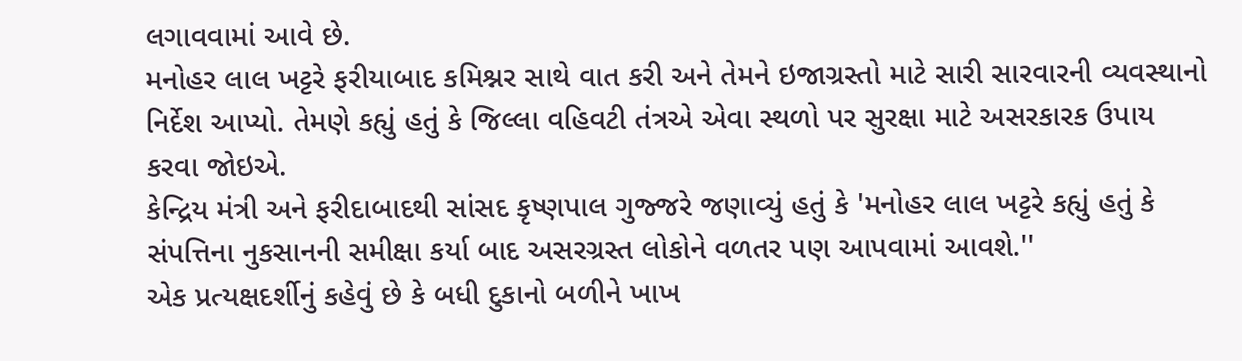લગાવવામાં આવે છે.
મનોહર લાલ ખટ્ટરે ફરીયાબાદ કમિશ્નર સાથે વાત કરી અને તેમને ઇજાગ્રસ્તો માટે સારી સારવારની વ્યવસ્થાનો નિર્દેશ આપ્યો. તેમણે કહ્યું હતું કે જિલ્લા વહિવટી તંત્રએ એવા સ્થળો પર સુરક્ષા માટે અસરકારક ઉપાય કરવા જોઇએ.
કેન્દ્રિય મંત્રી અને ફરીદાબાદથી સાંસદ કૃષ્ણપાલ ગુજ્જરે જણાવ્યું હતું કે 'મનોહર લાલ ખટ્ટરે કહ્યું હતું કે સંપત્તિના નુકસાનની સમીક્ષા કર્યા બાદ અસરગ્રસ્ત લોકોને વળતર પણ આપવામાં આવશે.''
એક પ્રત્યક્ષદર્શીનું કહેવું છે કે બધી દુકાનો બળીને ખાખ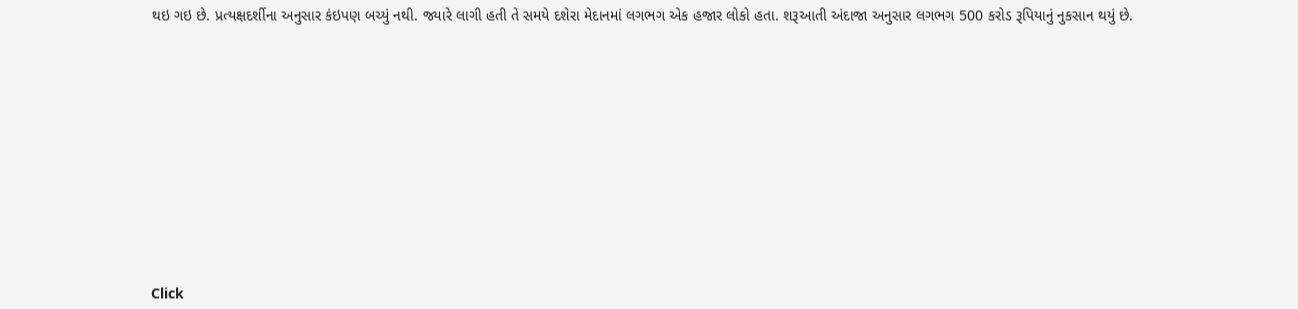થઇ ગઇ છે. પ્રત્યક્ષદર્શીના અનુસાર કંઇપણ બચ્યું નથી. જ્યારે લાગી હતી તે સમયે દશેરા મેદાનમાં લગભગ એક હજાર લોકો હતા. શરૂઆતી અંદાજા અનુસાર લગભગ 500 કરોડ રૂપિયાનું નુકસાન થયું છે.












Click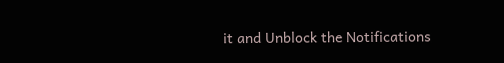it and Unblock the Notifications